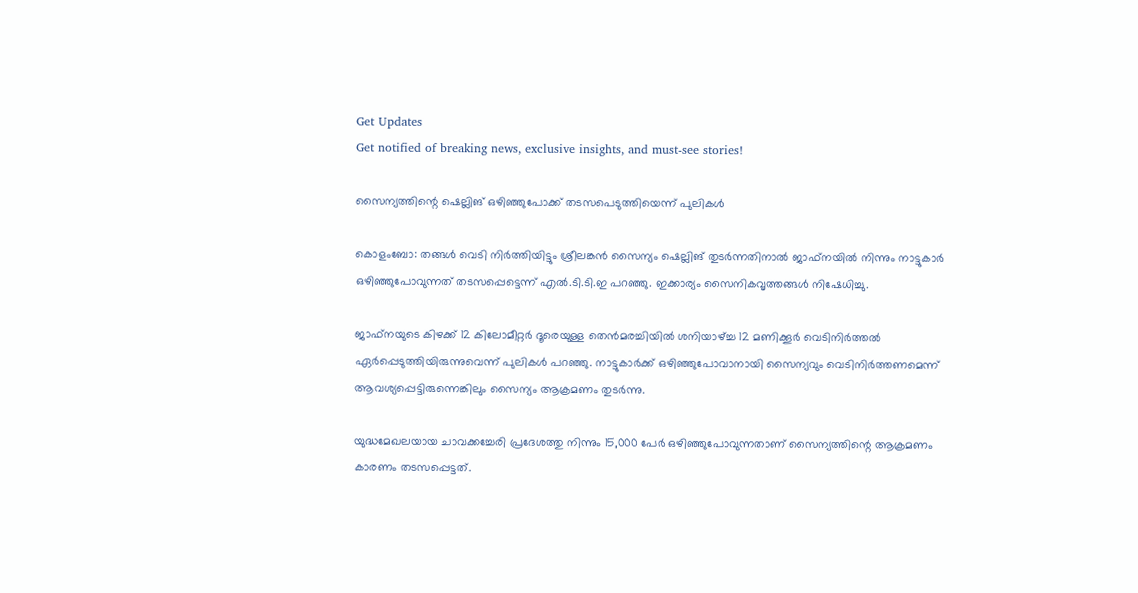Get Updates
Get notified of breaking news, exclusive insights, and must-see stories!

സൈന്യത്തിന്റെ ഷെല്ലിങ് ഒഴിഞ്ഞുപോക്ക് തടസപെടുത്തിയെന്ന് പുലികള്‍

കൊളംബോ: തങ്ങള്‍ വെടി നിര്‍ത്തിയിട്ടും ശ്രീലങ്കന്‍ സൈന്യം ഷെല്ലിങ് തുടര്‍ന്നതിനാല്‍ ജാഫ്നയില്‍ നിന്നും നാട്ടുകാര്‍ ഒഴിഞ്ഞുപോവുന്നത് തടസപ്പെട്ടെന്ന് എല്‍.ടി.ടി.ഇ പറഞ്ഞു. ഇക്കാര്യം സൈനികവൃത്തങ്ങള്‍ നിഷേധിച്ചു.

ജാഫ്നയുടെ കിഴക്ക് 12 കിലോമീറ്റര്‍ ദൂരെയുള്ള തെന്‍മരച്ചിയില്‍ ശനിയാഴ്ച്ച 12 മണിക്കൂര്‍ വെടിനിര്‍ത്തല്‍ ഏര്‍പ്പെടുത്തിയിരുന്നുവെന്ന് പുലികള്‍ പറഞ്ഞു. നാട്ടുകാര്‍ക്ക് ഒഴിഞ്ഞുപോവാനായി സൈന്യവും വെടിനിര്‍ത്തണമെന്ന് ആവശ്യപ്പെട്ടിരുന്നെങ്കിലും സൈന്യം ആക്രമണം തുടര്‍ന്നു.

യുദ്ധമേഖലയായ ചാവക്കച്ചേരി പ്രദേശത്തു നിന്നും 15,000 പേര്‍ ഒഴിഞ്ഞുപോവുന്നതാണ് സൈന്യത്തിന്റെ ആക്രമണം കാരണം തടസപ്പെട്ടത്.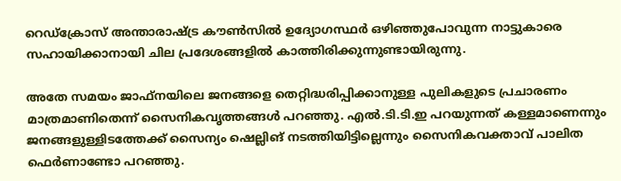റെഡ്ക്രോസ് അന്താരാഷ്ട്ര കൗണ്‍സില്‍ ഉദ്യോഗസ്ഥര്‍ ഒഴിഞ്ഞുപോവുന്ന നാട്ടുകാരെ സഹായിക്കാനായി ചില പ്രദേശങ്ങളില്‍ കാത്തിരിക്കുന്നുണ്ടായിരുന്നു.

അതേ സമയം ജാഫ്നയിലെ ജനങ്ങളെ തെറ്റിദ്ധരിപ്പിക്കാനുള്ള പുലികളുടെ പ്രചാരണം മാത്രമാണിതെന്ന് സൈനികവൃത്തങ്ങള്‍ പറഞ്ഞു. എല്‍.ടി.ടി.ഇ പറയുന്നത് കള്ളമാണെന്നും ജനങ്ങളുള്ളിടത്തേക്ക് സൈന്യം ഷെല്ലിങ് നടത്തിയിട്ടില്ലെന്നും സൈനികവക്താവ് പാലിത ഫെര്‍ണാണ്ടോ പറഞ്ഞു.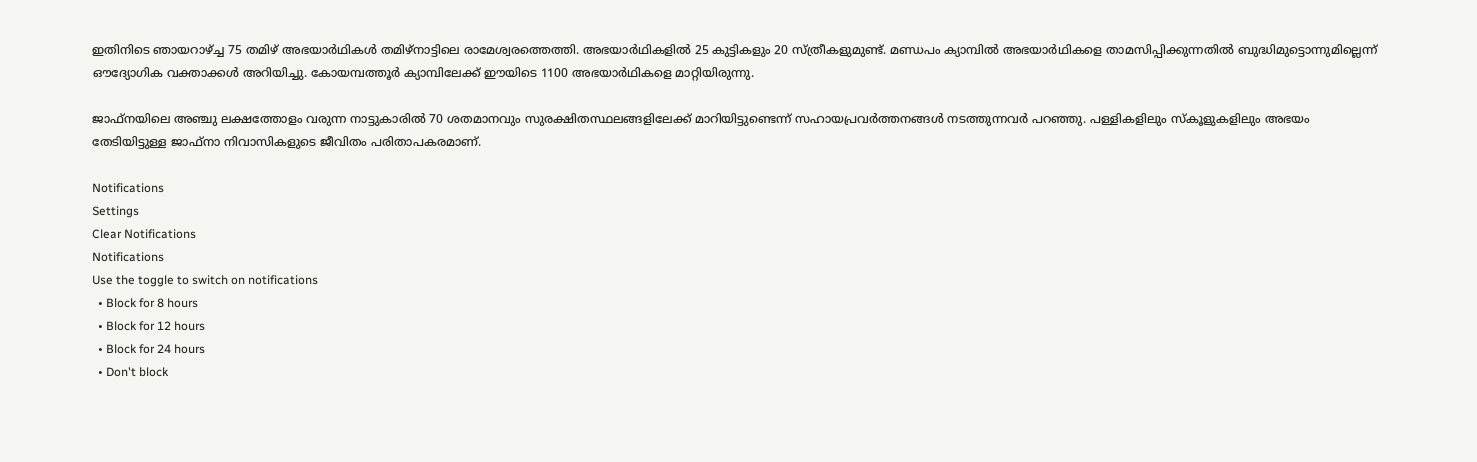ഇതിനിടെ ഞായറാഴ്ച്ച 75 തമിഴ് അഭയാര്‍ഥികള്‍ തമിഴ്നാട്ടിലെ രാമേശ്വരത്തെത്തി. അഭയാര്‍ഥികളില്‍ 25 കുട്ടികളും 20 സ്ത്രീകളുമുണ്ട്. മണ്ഡപം ക്യാമ്പില്‍ അഭയാര്‍ഥികളെ താമസിപ്പിക്കുന്നതില്‍ ബുദ്ധിമുട്ടൊന്നുമില്ലെന്ന് ഔദ്യോഗിക വക്താക്കള്‍ അറിയിച്ചു. കോയമ്പത്തൂര്‍ ക്യാമ്പിലേക്ക് ഈയിടെ 1100 അഭയാര്‍ഥികളെ മാറ്റിയിരുന്നു.

ജാഫ്നയിലെ അഞ്ചു ലക്ഷത്തോളം വരുന്ന നാട്ടുകാരില്‍ 70 ശതമാനവും സുരക്ഷിതസ്ഥലങ്ങളിലേക്ക് മാറിയിട്ടുണ്ടെന്ന് സഹായപ്രവര്‍ത്തനങ്ങള്‍ നടത്തുന്നവര്‍ പറഞ്ഞു. പള്ളികളിലും സ്കൂളുകളിലും അഭയം തേടിയിട്ടുള്ള ജാഫ്നാ നിവാസികളുടെ ജീവിതം പരിതാപകരമാണ്.

Notifications
Settings
Clear Notifications
Notifications
Use the toggle to switch on notifications
  • Block for 8 hours
  • Block for 12 hours
  • Block for 24 hours
  • Don't block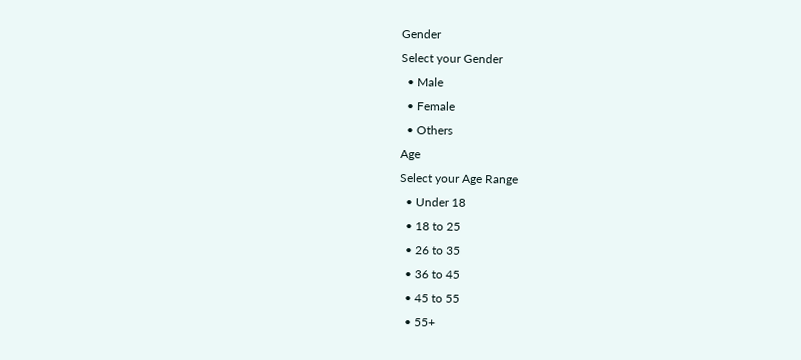Gender
Select your Gender
  • Male
  • Female
  • Others
Age
Select your Age Range
  • Under 18
  • 18 to 25
  • 26 to 35
  • 36 to 45
  • 45 to 55
  • 55+